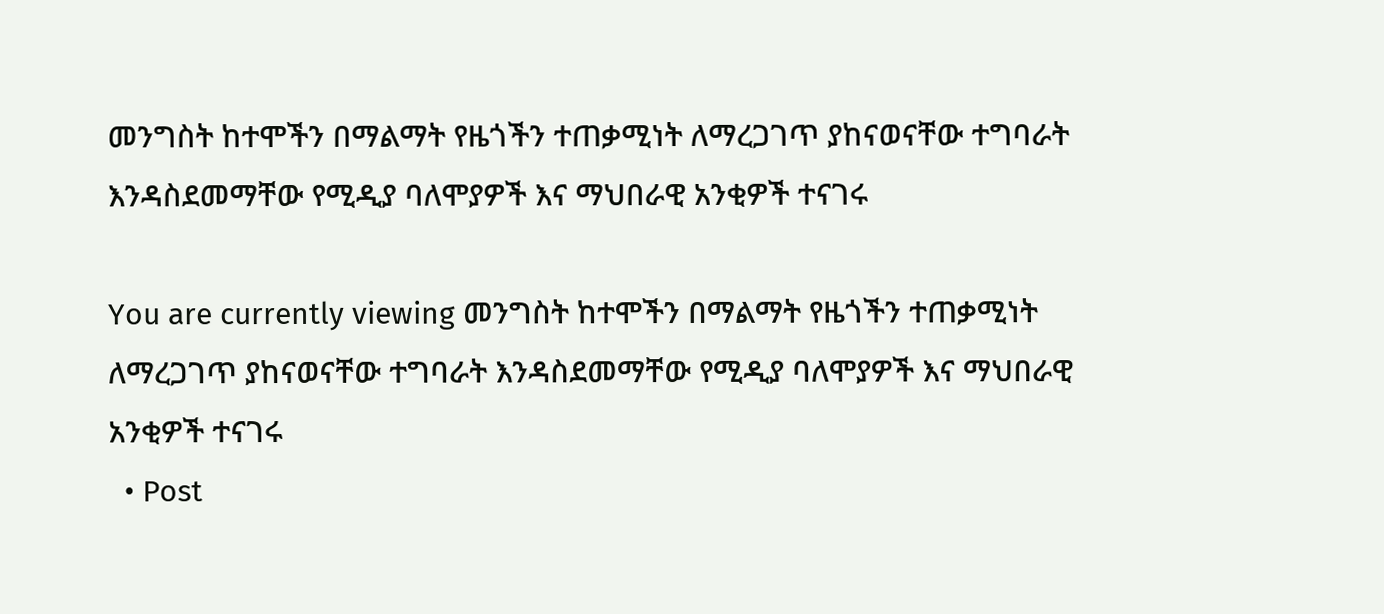መንግስት ከተሞችን በማልማት የዜጎችን ተጠቃሚነት ለማረጋገጥ ያከናወናቸው ተግባራት እንዳስደመማቸው የሚዲያ ባለሞያዎች እና ማህበራዊ አንቂዎች ተናገሩ

You are currently viewing መንግስት ከተሞችን በማልማት የዜጎችን ተጠቃሚነት ለማረጋገጥ ያከናወናቸው ተግባራት እንዳስደመማቸው የሚዲያ ባለሞያዎች እና ማህበራዊ አንቂዎች ተናገሩ
  • Post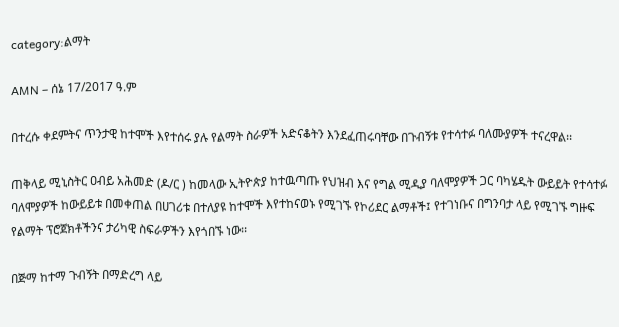category:ልማት

AMN – ሰኔ 17/2017 ዓ.ም

በተረሱ ቀደምትና ጥንታዊ ከተሞች እየተሰሩ ያሉ የልማት ስራዎች አድናቆትን እንደፈጠሩባቸው በጉብኝቱ የተሳተፉ ባለሙያዎች ተናረዋል፡፡

ጠቅላይ ሚኒስትር ዐብይ አሕመድ (ዶ/ር ) ከመላው ኢትዮጵያ ከተዉጣጡ የህዝብ እና የግል ሚዲያ ባለሞያዎች ጋር ባካሄዱት ውይይት የተሳተፉ ባለሞያዎች ከውይይቱ በመቀጠል በሀገሪቱ በተለያዩ ከተሞች እየተከናወኑ የሚገኙ የኮሪደር ልማቶች፤ የተገነቡና በግንባታ ላይ የሚገኙ ግዙፍ የልማት ፕሮጀክቶችንና ታሪካዊ ስፍራዎችን እየጎበኙ ነው፡፡

በጅማ ከተማ ጉብኝት በማድረግ ላይ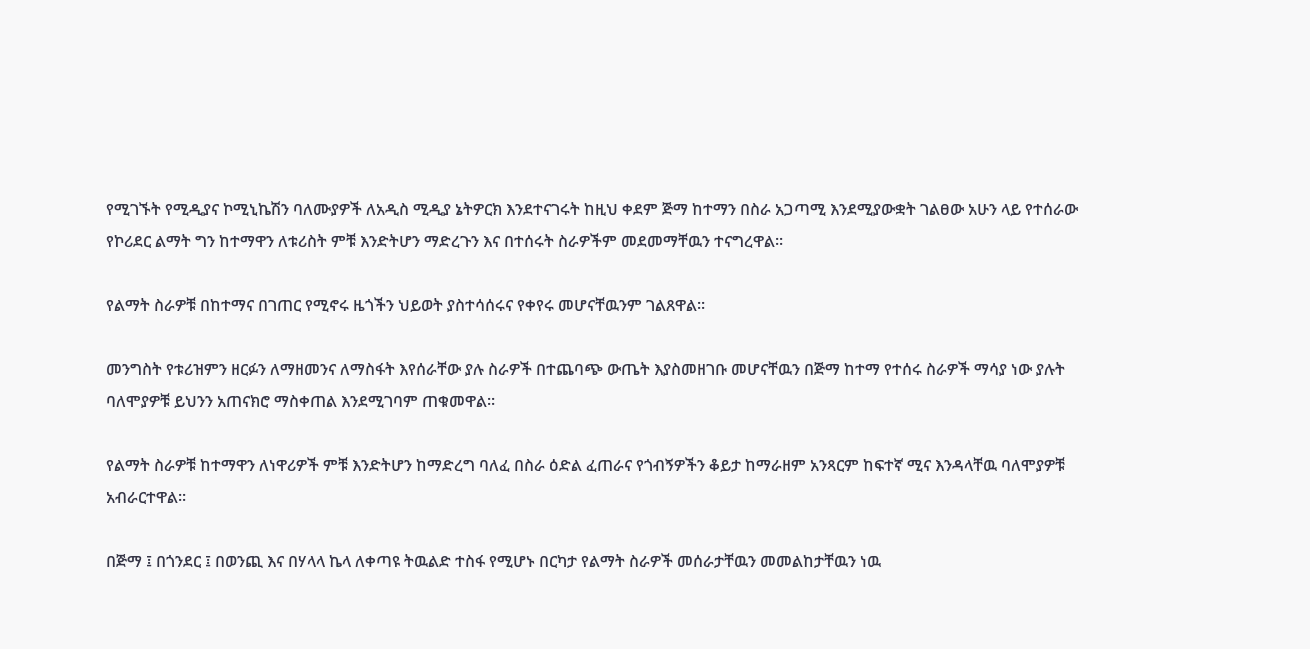የሚገኙት የሚዲያና ኮሚኒኬሽን ባለሙያዎች ለአዲስ ሚዲያ ኔትዎርክ እንደተናገሩት ከዚህ ቀደም ጅማ ከተማን በስራ አጋጣሚ እንደሚያውቋት ገልፀው አሁን ላይ የተሰራው የኮሪደር ልማት ግን ከተማዋን ለቱሪስት ምቹ እንድትሆን ማድረጉን እና በተሰሩት ስራዎችም መደመማቸዉን ተናግረዋል፡፡

የልማት ስራዎቹ በከተማና በገጠር የሚኖሩ ዜጎችን ህይወት ያስተሳሰሩና የቀየሩ መሆናቸዉንም ገልጸዋል፡፡

መንግስት የቱሪዝምን ዘርፉን ለማዘመንና ለማስፋት እየሰራቸው ያሉ ስራዎች በተጨባጭ ውጤት እያስመዘገቡ መሆናቸዉን በጅማ ከተማ የተሰሩ ስራዎች ማሳያ ነው ያሉት ባለሞያዎቹ ይህንን አጠናክሮ ማስቀጠል እንደሚገባም ጠቁመዋል፡፡

የልማት ስራዎቹ ከተማዋን ለነዋሪዎች ምቹ እንድትሆን ከማድረግ ባለፈ በስራ ዕድል ፈጠራና የጎብኝዎችን ቆይታ ከማራዘም አንጻርም ከፍተኛ ሚና እንዳላቸዉ ባለሞያዎቹ አብራርተዋል፡፡

በጅማ ፤ በጎንደር ፤ በወንጪ እና በሃላላ ኬላ ለቀጣዩ ትዉልድ ተስፋ የሚሆኑ በርካታ የልማት ስራዎች መሰራታቸዉን መመልከታቸዉን ነዉ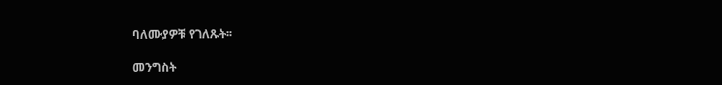ባለሙያዎቹ የገለጹት፡፡

መንግስት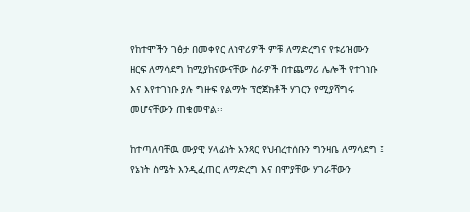የከተሞችን ገፅታ በመቀየር ለነዋሪዎች ምቹ ለማድረግና የቱሪዝሙን ዘርፍ ለማሳደግ ከሚያከናውናቸው ስራዎች በተጨማሪ ሌሎች የተገነቡ እና እየተገነቡ ያሉ ግዙፍ የልማት ፕሮጀክቶች ሃገርን የሚያሻግሩ መሆናቸውን ጠቁመዋል፡፡

ከተጣለባቸዉ ሙያዊ ሃላፊነት አንጻር የህብረተሰቡን ግንዛቤ ለማሳደግ ፤ የኔነት ስሜት እንዲፈጠር ለማድረግ እና በሞያቸው ሃገራቸውን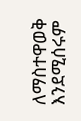ለማስተዋወቅ እንደሚሰሩም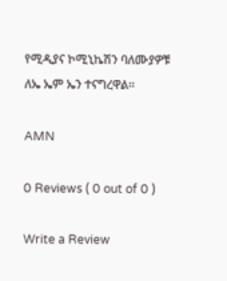የሚዲያና ኮሚኒኬሽን ባለሙያዎቹ ለኤ ኤም ኤን ተናግረዋል፡፡

AMN

0 Reviews ( 0 out of 0 )

Write a Review